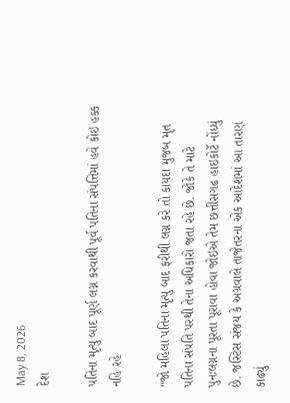May 8, 2026
દેશ

પતિના મૃત્યુ બાદ પૂર્ણ લગ્ન કરવાથી પૂર્વ પતિના સંપત્તિમાં હવે કોઇ હક્ક નહિ રહે

“જો મહિલા પતિના મૃત્યુ બાદ ફરીથી લગ્ન કરે તો કાયદા મુજબ મૃત પતિના સંપતિ પરથી તેના અધિકારો જતા રહે છે. જોકે તે માટે પુનઃલગ્નના પૂરતા પૂરાવા હોવા જોઇએ તેમ છત્તીસગઢ હાઇકોર્ટે નોંધ્યું છે. જસ્ટિસ સંજય કે અગ્રવાલે તાજેતરના એક આદેશમાં આ તારણ કાઢ્યું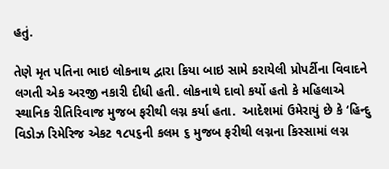હતું.

તેણે મૃત પતિના ભાઇ લોકનાથ દ્વારા કિયા બાઇ સામે કરાયેલી પ્રોપર્ટીના વિવાદને લગતી એક અરજી નકારી દીધી હતી. લોકનાથે દાવો કર્યો હતો કે મહિલાએ સ્થાનિક રીતિરિવાજ મુજબ ફરીથી લગ્ન કર્યા હતા.  આદેશમાં ઉમેરાયું છે કે ‘હિન્દુ વિડોઝ રિમેરિજ એકટ ૧૮૫૬ની કલમ ૬ મુજબ ફરીથી લગ્નના કિસ્સામાં લગ્ન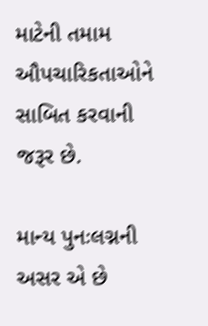માટેની તમામ ઔપચારિકતાઓને સાબિત કરવાની જરૂર છે.

માન્ય પુનઃલગ્નની અસર એ છે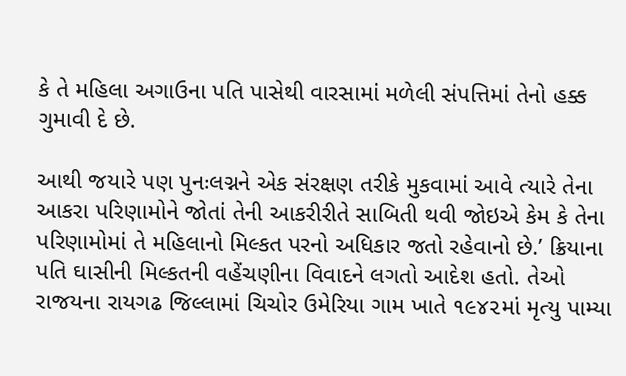કે તે મહિલા અગાઉના પતિ પાસેથી વારસામાં મળેલી સંપત્તિમાં તેનો હક્ક ગુમાવી દે છે.

આથી જયારે પણ પુનઃલગ્નને એક સંરક્ષણ તરીકે મુકવામાં આવે ત્યારે તેના આકરા પરિણામોને જોતાં તેની આકરીરીતે સાબિતી થવી જોઇએ કેમ કે તેના પરિણામોમાં તે મહિલાનો મિલ્કત પરનો અધિકાર જતો રહેવાનો છે.’ ક્રિયાના પતિ ઘાસીની મિલ્કતની વહેંચણીના વિવાદને લગતો આદેશ હતો. તેઓ રાજયના રાયગઢ જિલ્લામાં ચિચોર ઉમેરિયા ગામ ખાતે ૧૯૪૨માં મૃત્યુ પામ્યા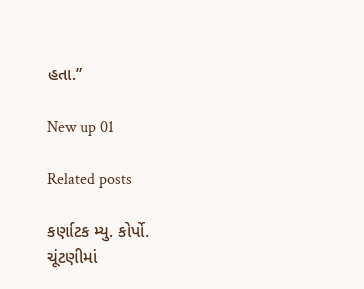હતા.”

New up 01

Related posts

કર્ણાટક મ્યુ. કોર્પો. ચૂંટણીમાં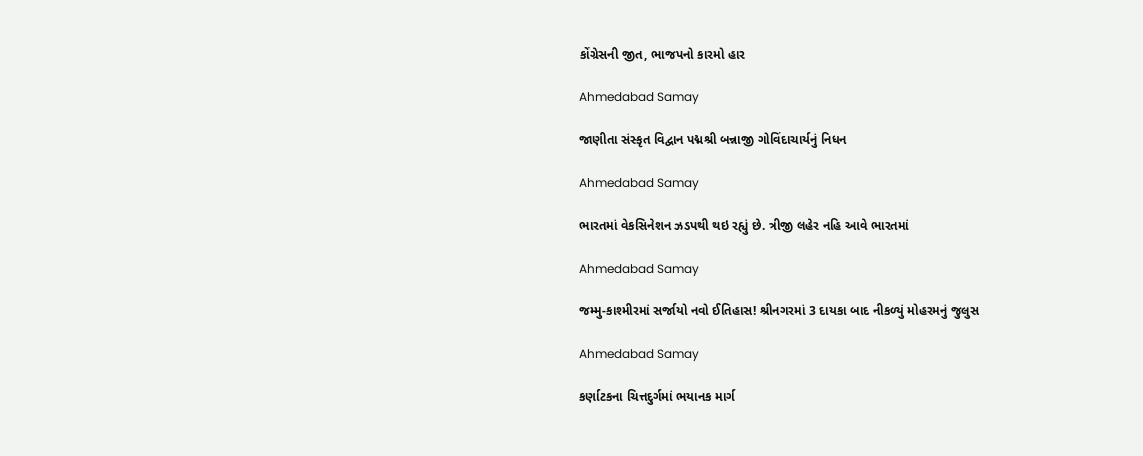કોંગ્રેસની જીત, ભાજપનો કારમો હાર

Ahmedabad Samay

જાણીતા સંસ્કૃત વિદ્વાન પદ્મશ્રી બન્નાજી ગોવિંદાચાર્યનું નિધન

Ahmedabad Samay

ભારતમાં વેકસિનેશન ઝડપથી થઇ રહ્યું છે. ત્રીજી લહેર નહિ આવે ભારતમાં

Ahmedabad Samay

જમ્મુ-કાશ્મીરમાં સર્જાયો નવો ઈતિહાસ! શ્રીનગરમાં 3 દાયકા બાદ નીકળ્યું મોહરમનું જુલુસ

Ahmedabad Samay

કર્ણાટકના ચિત્તદુર્ગમાં ભયાનક માર્ગ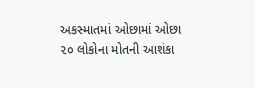અકસ્‍માતમાં ઓછામાં ઓછા ૨૦ લોકોના મોતની આશંકા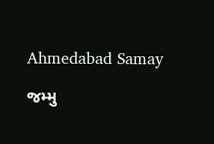Ahmedabad Samay

જમ્‍મુ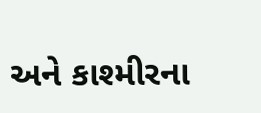અને કાશ્‍મીરના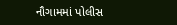નૌગામમાં પોલીસ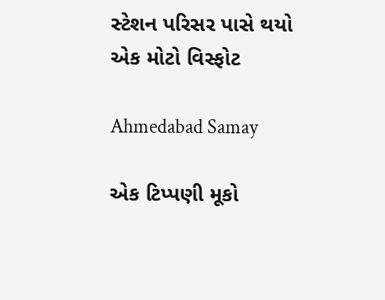સ્‍ટેશન પરિસર પાસે થયો એક મોટો વિસ્‍ફોટ

Ahmedabad Samay

એક ટિપ્પણી મૂકો